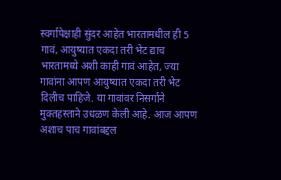स्वर्गापेक्षाही सुंदर आहेत भारतामधील ही 5 गावं, आयुष्यात एकदा तरी भेट द्याच
भारतामध्ये अशी काही गावं आहेत, ज्या गावांना आपण आयुष्यात एकदा तरी भेट दिलीच पाहिजे. या गावांवर निसर्गाने मुक्तहस्ताने उधळण केली आहे. आज आपण अशाच पाच गावांबद्दल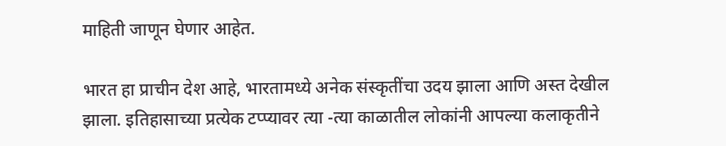माहिती जाणून घेणार आहेत.

भारत हा प्राचीन देश आहे, भारतामध्ये अनेक संस्कृतींचा उदय झाला आणि अस्त देखील झाला. इतिहासाच्या प्रत्येक टप्प्यावर त्या -त्या काळातील लोकांनी आपल्या कलाकृतीने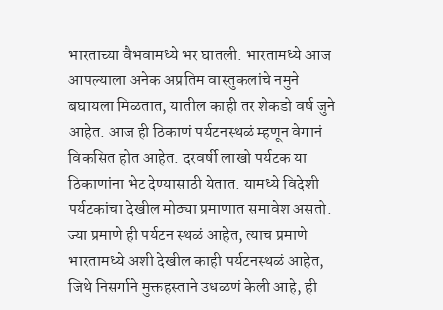भारताच्या वैभवामध्ये भर घातली. भारतामध्ये आज आपल्याला अनेक अप्रतिम वास्तुकलांचे नमुने बघायला मिळतात, यातील काही तर शेकडो वर्ष जुने आहेत. आज ही ठिकाणं पर्यटनस्थळं म्हणून वेगानं विकसित होत आहेत. दरवर्षी लाखो पर्यटक या ठिकाणांना भेट देण्यासाठी येतात. यामध्ये विदेशी पर्यटकांचा देखील मोठ्या प्रमाणात समावेश असतो. ज्या प्रमाणे ही पर्यटन स्थळं आहेत, त्याच प्रमाणे भारतामध्ये अशी देखील काही पर्यटनस्थळं आहेत, जिथे निसर्गाने मुक्तहस्ताने उधळणं केली आहे, ही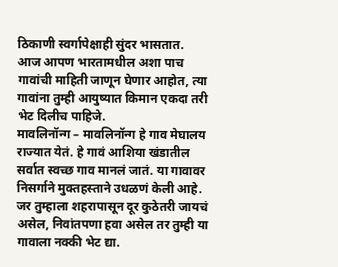ठिकाणी स्वर्गापेक्षाही सुंदर भासतात. आज आपण भारतामधील अशा पाच गावांची माहिती जाणून घेणार आहोत, त्या गावांना तुम्ही आयुष्यात किमान एकदा तरी भेट दिलीच पाहिजे.
मावलिनॉन्ग – मावलिनॉन्ग हे गाव मेघालय राज्यात येतं. हे गावं आशिया खंडातील सर्वात स्वच्छ गाव मानलं जातं. या गावावर निसर्गाने मुक्तहस्ताने उधळणं केली आहे. जर तुम्हाला शहरापासून दूर कुठेतरी जायचं असेल, निवांतपणा हवा असेल तर तुम्ही या गावाला नक्की भेट द्या.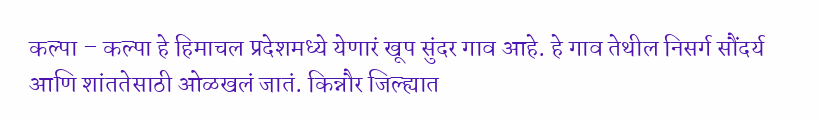कल्पा – कल्पा हे हिमाचल प्रदेशमध्ये येणारं खूप सुंदर गाव आहे. हे गाव तेथील निसर्ग सौंदर्य आणि शांततेसाठी ओळखलं जातं. किन्नौर जिल्ह्यात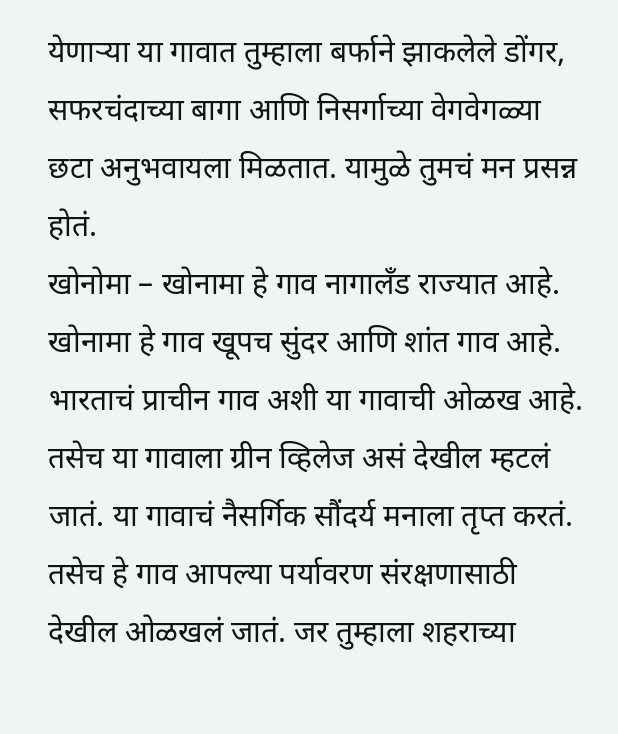येणाऱ्या या गावात तुम्हाला बर्फाने झाकलेले डोंगर, सफरचंदाच्या बागा आणि निसर्गाच्या वेगवेगळ्या छटा अनुभवायला मिळतात. यामुळे तुमचं मन प्रसन्न होतं.
खोनोमा – खोनामा हे गाव नागालँड राज्यात आहे. खोनामा हे गाव खूपच सुंदर आणि शांत गाव आहे. भारताचं प्राचीन गाव अशी या गावाची ओळख आहे. तसेच या गावाला ग्रीन व्हिलेज असं देखील म्हटलं जातं. या गावाचं नैसर्गिक सौंदर्य मनाला तृप्त करतं. तसेच हे गाव आपल्या पर्यावरण संरक्षणासाठी देखील ओळखलं जातं. जर तुम्हाला शहराच्या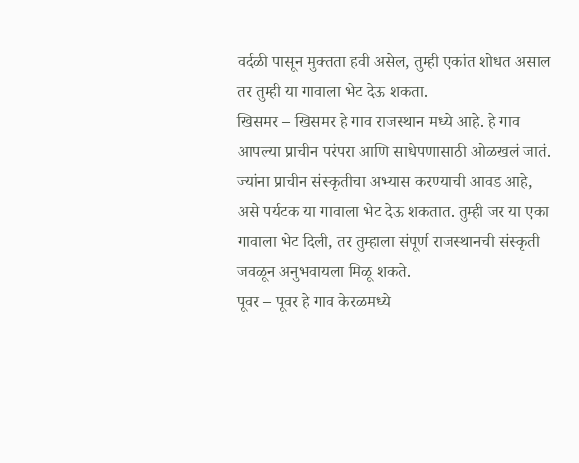वर्दळी पासून मुक्तता हवी असेल, तुम्ही एकांत शोधत असाल तर तुम्ही या गावाला भेट देऊ शकता.
खिसमर – खिसमर हे गाव राजस्थान मध्ये आहे. हे गाव आपल्या प्राचीन परंपरा आणि साधेपणासाठी ओळखलं जातं. ज्यांना प्राचीन संस्कृतीचा अभ्यास करण्याची आवड आहे, असे पर्यटक या गावाला भेट देऊ शकतात. तुम्ही जर या एका गावाला भेट दिली, तर तुम्हाला संपूर्ण राजस्थानची संस्कृती जवळून अनुभवायला मिळू शकते.
पूवर – पूवर हे गाव केरळमध्ये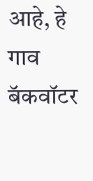आहे, हे गाव बॅकवॉटर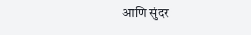आणि सुंदर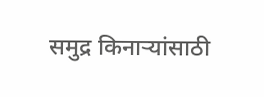समुद्र किनाऱ्यांसाठी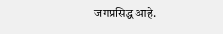जगप्रसिद्ध आहे.